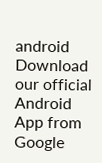android Download our official Android App from Google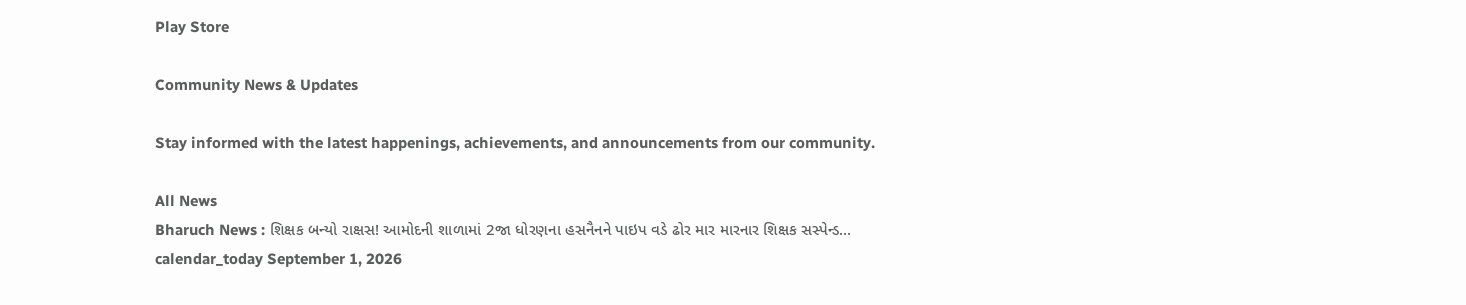Play Store

Community News & Updates

Stay informed with the latest happenings, achievements, and announcements from our community.

All News
Bharuch News : શિક્ષક બન્યો રાક્ષસ! આમોદની શાળામાં 2જા ધોરણના હસનૈનને પાઇપ વડે ઢોર માર મારનાર શિક્ષક સસ્પેન્ડ...
calendar_today September 1, 2026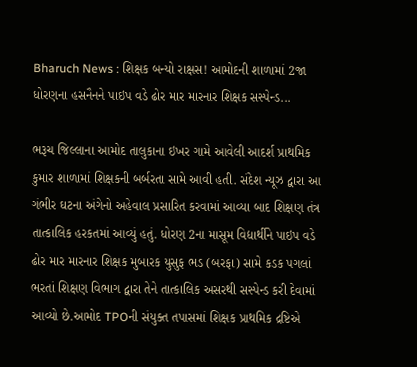Bharuch News : શિક્ષક બન્યો રાક્ષસ! આમોદની શાળામાં 2જા ધોરણના હસનૈનને પાઇપ વડે ઢોર માર મારનાર શિક્ષક સસ્પેન્ડ...

ભરૂચ જિલ્લાના આમોદ તાલુકાના ઇખર ગામે આવેલી આદર્શ પ્રાથમિક કુમાર શાળામાં શિક્ષકની બર્બરતા સામે આવી હતી. સંદેશ ન્યૂઝ દ્વારા આ ગંભીર ઘટના અંગેનો અહેવાલ પ્રસારિત કરવામાં આવ્યા બાદ શિક્ષણ તંત્ર તાત્કાલિક હરકતમાં આવ્યું હતું. ધોરણ 2ના માસૂમ વિદ્યાર્થીને પાઇપ વડે ઢોર માર મારનાર શિક્ષક મુબારક યુસુફ ભડ (બરફા) સામે કડક પગલાં ભરતાં શિક્ષણ વિભાગ દ્વારા તેને તાત્કાલિક અસરથી સસ્પેન્ડ કરી દેવામાં આવ્યો છે.આમોદ TPOની સંયુક્ત તપાસમાં શિક્ષક પ્રાથમિક દ્રષ્ટિએ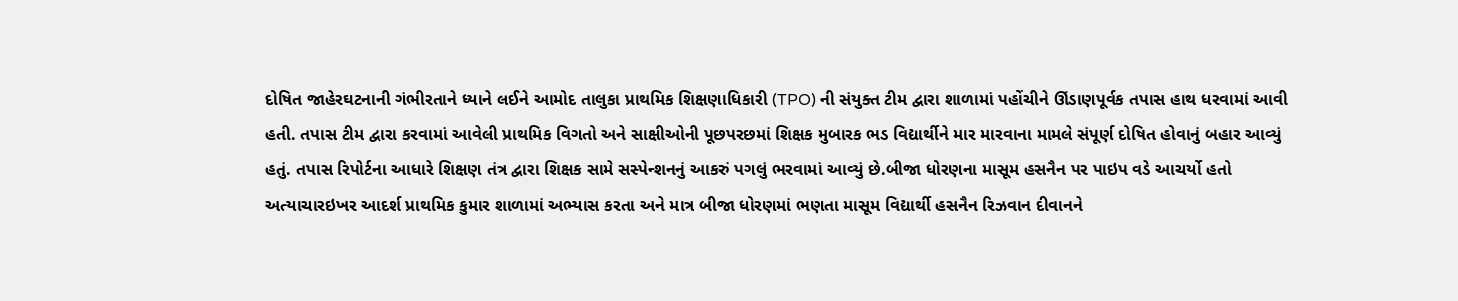દોષિત જાહેરઘટનાની ગંભીરતાને ધ્યાને લઈને આમોદ તાલુકા પ્રાથમિક શિક્ષણાધિકારી (TPO) ની સંયુક્ત ટીમ દ્વારા શાળામાં પહોંચીને ઊંડાણપૂર્વક તપાસ હાથ ધરવામાં આવી હતી. તપાસ ટીમ દ્વારા કરવામાં આવેલી પ્રાથમિક વિગતો અને સાક્ષીઓની પૂછપરછમાં શિક્ષક મુબારક ભડ વિદ્યાર્થીને માર મારવાના મામલે સંપૂર્ણ દોષિત હોવાનું બહાર આવ્યું હતું. તપાસ રિપોર્ટના આધારે શિક્ષણ તંત્ર દ્વારા શિક્ષક સામે સસ્પેન્શનનું આકરું પગલું ભરવામાં આવ્યું છે.બીજા ધોરણના માસૂમ હસનૈન પર પાઇપ વડે આચર્યો હતો અત્યાચારઇખર આદર્શ પ્રાથમિક કુમાર શાળામાં અભ્યાસ કરતા અને માત્ર બીજા ધોરણમાં ભણતા માસૂમ વિદ્યાર્થી હસનૈન રિઝવાન દીવાનને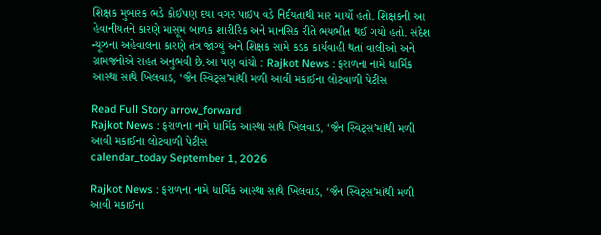શિક્ષક મુબારક ભડે કોઈપણ દયા વગર પાઇપ વડે નિર્દયતાથી માર માર્યો હતો. શિક્ષકની આ હેવાનીયતને કારણે માસૂમ બાળક શારીરિક અને માનસિક રીતે ભયભીત થઈ ગયો હતો. સંદેશ ન્યૂઝના અહેવાલના કારણે તંત્ર જાગ્યું અને શિક્ષક સામે કડક કાર્યવાહી થતાં વાલીઓ અને ગ્રામજનોએ રાહત અનુભવી છે.આ પણ વાંચો : Rajkot News : ફરાળના નામે ધાર્મિક આસ્થા સાથે ખિલવાડ, ‘જૈન સ્વિટ્સ’માંથી મળી આવી મકાઈના લોટવાળી પેટીસ

Read Full Story arrow_forward
Rajkot News : ફરાળના નામે ધાર્મિક આસ્થા સાથે ખિલવાડ, ‘જૈન સ્વિટ્સ’માંથી મળી આવી મકાઈના લોટવાળી પેટીસ
calendar_today September 1, 2026

Rajkot News : ફરાળના નામે ધાર્મિક આસ્થા સાથે ખિલવાડ, ‘જૈન સ્વિટ્સ’માંથી મળી આવી મકાઈના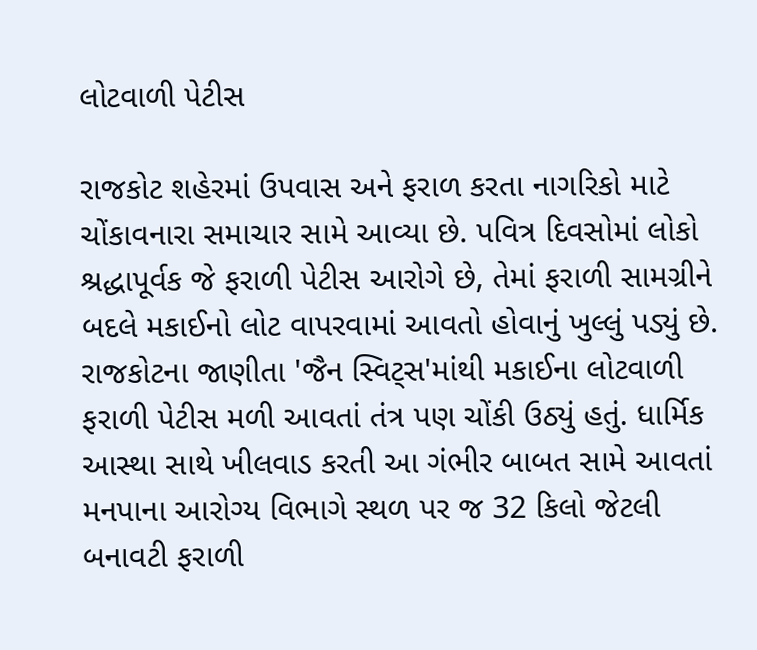લોટવાળી પેટીસ

રાજકોટ શહેરમાં ઉપવાસ અને ફરાળ કરતા નાગરિકો માટે ચોંકાવનારા સમાચાર સામે આવ્યા છે. પવિત્ર દિવસોમાં લોકો શ્રદ્ધાપૂર્વક જે ફરાળી પેટીસ આરોગે છે, તેમાં ફરાળી સામગ્રીને બદલે મકાઈનો લોટ વાપરવામાં આવતો હોવાનું ખુલ્લું પડ્યું છે. રાજકોટના જાણીતા 'જૈન સ્વિટ્સ'માંથી મકાઈના લોટવાળી ફરાળી પેટીસ મળી આવતાં તંત્ર પણ ચોંકી ઉઠ્યું હતું. ધાર્મિક આસ્થા સાથે ખીલવાડ કરતી આ ગંભીર બાબત સામે આવતાં મનપાના આરોગ્ય વિભાગે સ્થળ પર જ 32 કિલો જેટલી બનાવટી ફરાળી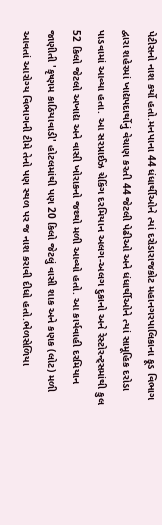પેટીસનો નાશ કર્યો હતો.મનપાના 44 ધંધાર્થીઓને ત્યાં દરોડારાજકોટ મહાનગરપાલિકાના ફૂડ વિભાગ દ્વારા શહેરમાં ખાદ્યપદાર્થોનું વેચાણ કરતી 44 જેટલી પેઢીઓ અને ધંધાર્થીઓને ત્યાં સામૂહિક દરોડા પાડવામાં આવ્યા હતા. આ સરપ્રાઈઝ ચેકિંગ દરમિયાન અલગ-અલગ દુકાનો અને રેસ્ટોરન્ટ્સમાંથી કુલ 52 કિલો જેટલો અખાદ્ય અને વાસી ખોરાકનો જથ્થો મળી આવ્યો હતો. આ કાર્યવાહી દરમિયાન જાણીતી 'કૃષ્ણમ કાઠિયાવાડી' હોટલમાંથી પણ 20 કિલો જેટલું વાસી શાક અને કણક (લોટ) મળી આવતાં આરોગ્ય વિભાગની ટીમે તેનો પણ સ્થળ પર જ નાશ કરાવી દીધો હતો.ભેળસેળિયા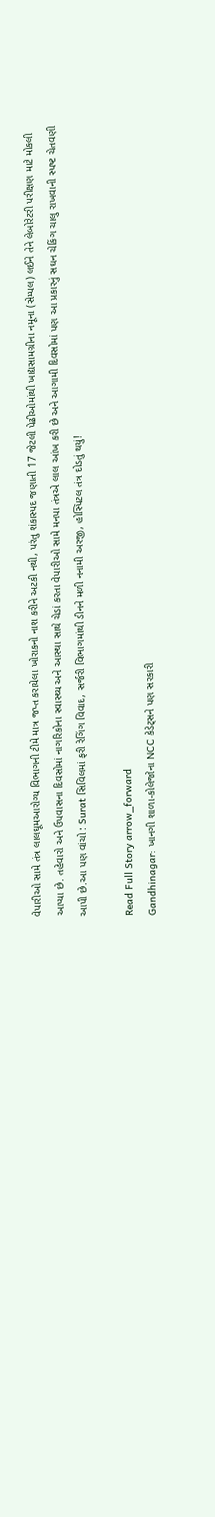વેપારીઓ સામે તંત્ર લાલઘૂમઆરોગ્ય વિભાગની ટીમે માત્ર જપ્ત કરાયેલા ખોરાકનો નાશ કરીને અટકી નથી, પરંતુ શંકાસ્પદ જણાતી 17 જેટલી પેઢીઓમાંથી ખાદ્યસામગ્રીના નમૂના (સેમ્પલ) લઈને તેને લેબોરેટરી પરીક્ષણ માટે મોકલી આપ્યા છે. તહેવારો અને ઉપવાસના દિવસોમાં નાગરિકોના સ્વાસ્થ્ય અને આસ્થા સાથે ચેડાં કરતા વેપારીઓ સામે મનપા તંત્રએ લાલ આંખ કરી છે અને આગામી દિવસોમાં પણ આ પ્રકારનું સઘન ચેકિંગ ચાલુ રાખવાની સ્પષ્ટ ચેતવણી આપી છે.આ પણ વાંચો : Surat સિવિલમાં ફરી રેગિંગ વિવાદ, સર્જરી વિભાગમાંથી ડીનને મળી નનામી અરજી, હોસ્પિટલ તંત્ર દોડતું થયું!

Read Full Story arrow_forward
Gandhinagar: ખાનગી શાળા-કોલેજોના NCC કેડેટ્સને પણ સરકારી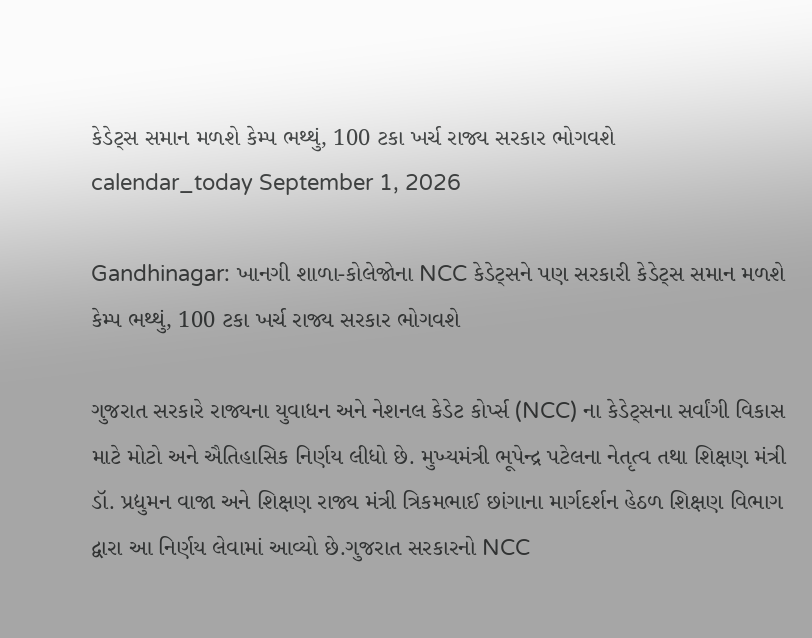કેડેટ્સ સમાન મળશે કેમ્પ ભથ્થું, 100 ટકા ખર્ચ રાજ્ય સરકાર ભોગવશે
calendar_today September 1, 2026

Gandhinagar: ખાનગી શાળા-કોલેજોના NCC કેડેટ્સને પણ સરકારી કેડેટ્સ સમાન મળશે કેમ્પ ભથ્થું, 100 ટકા ખર્ચ રાજ્ય સરકાર ભોગવશે

ગુજરાત સરકારે રાજ્યના યુવાધન અને નેશનલ કેડેટ કોર્પ્સ (NCC) ના કેડેટ્સના સર્વાંગી વિકાસ માટે મોટો અને ઐતિહાસિક નિર્ણય લીધો છે. મુખ્યમંત્રી ભૂપેન્દ્ર પટેલના નેતૃત્વ તથા શિક્ષણ મંત્રી ડૉ. પ્રદ્યુમન વાજા અને શિક્ષણ રાજ્ય મંત્રી ત્રિકમભાઈ છાંગાના માર્ગદર્શન હેઠળ શિક્ષણ વિભાગ દ્વારા આ નિર્ણય લેવામાં આવ્યો છે.ગુજરાત સરકારનો NCC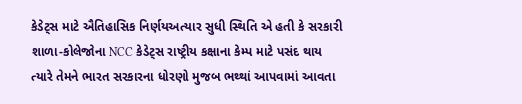કેડેટ્સ માટે ઐતિહાસિક નિર્ણયઅત્યાર સુધી સ્થિતિ એ હતી કે સરકારી શાળા-કોલેજોના NCC કેડેટ્સ રાષ્ટ્રીય કક્ષાના કેમ્પ માટે પસંદ થાય ત્યારે તેમને ભારત સરકારના ધોરણો મુજબ ભથ્થાં આપવામાં આવતા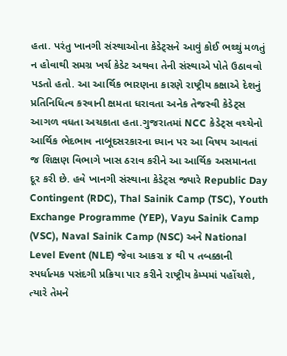હતા. પરંતુ ખાનગી સંસ્થાઓના કેડેટ્સને આવું કોઈ ભથ્થું મળતું ન હોવાથી સમગ્ર ખર્ચ કેડેટ અથવા તેની સંસ્થાએ પોતે ઉઠાવવો પડતો હતો. આ આર્થિક ભારણના કારણે રાષ્ટ્રીય કક્ષાએ દેશનું પ્રતિનિધિત્વ કરવાની ક્ષમતા ધરાવતા અનેક તેજસ્વી કેડેટ્સ આગળ વધતા અચકાતા હતા.ગુજરાતમાં NCC કેડેટ્સ વચ્ચેનો આર્થિક ભેદભાવ નાબૂદસરકારના ધ્યાન પર આ વિષય આવતાં જ શિક્ષણ વિભાગે ખાસ ઠરાવ કરીને આ આર્થિક અસમાનતા દૂર કરી છે. હવે ખાનગી સંસ્થાના કેડેટ્સ જ્યારે Republic Day Contingent (RDC), Thal Sainik Camp (TSC), Youth Exchange Programme (YEP), Vayu Sainik Camp (VSC), Naval Sainik Camp (NSC) અને National Level Event (NLE) જેવા આકરા ૪ થી ૫ તબક્કાની સ્પર્ધાત્મક પસંદગી પ્રક્રિયા પાર કરીને રાષ્ટ્રીય કેમ્પમાં પહોંચશે, ત્યારે તેમને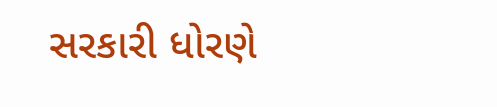સરકારી ધોરણે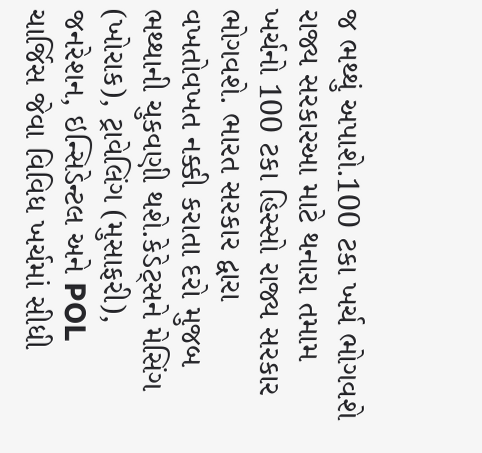જ ભથ્થું અપાશે.100 ટકા ખર્ચ ભોગવશે રાજ્ય સરકારઆ માટે થનારા તમામ ખર્ચનો 100 ટકા હિસ્સો રાજ્ય સરકાર ભોગવશે. ભારત સરકાર દ્વારા વખતોવખત નક્કી કરાતા દરો મુજબ ભથ્થાની ચુકવણી થશે.કેડેટ્સને મેસિંગ (ખોરાક), ટ્રાવેલિંગ (મુસાફરી), જનરેશન, ઇન્સિડેન્ટલ અને POL ચાર્જિસ જેવા વિવિધ ખર્ચમાં સીધી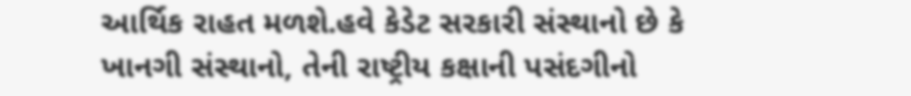આર્થિક રાહત મળશે.હવે કેડેટ સરકારી સંસ્થાનો છે કે ખાનગી સંસ્થાનો, તેની રાષ્ટ્રીય કક્ષાની પસંદગીનો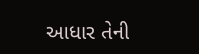આધાર તેની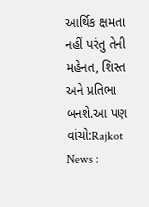આર્થિક ક્ષમતા નહીં પરંતુ તેની મહેનત, શિસ્ત અને પ્રતિભા બનશે.આ પણ વાંચો:Rajkot News :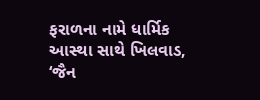ફરાળના નામે ધાર્મિક આસ્થા સાથે ખિલવાડ, ‘જૈન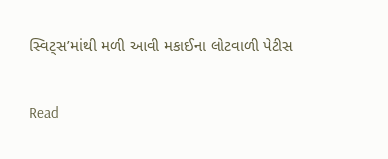સ્વિટ્સ’માંથી મળી આવી મકાઈના લોટવાળી પેટીસ

Read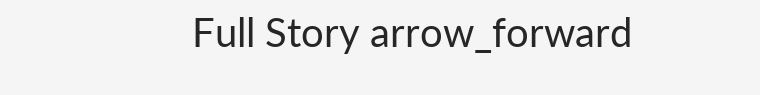Full Story arrow_forward